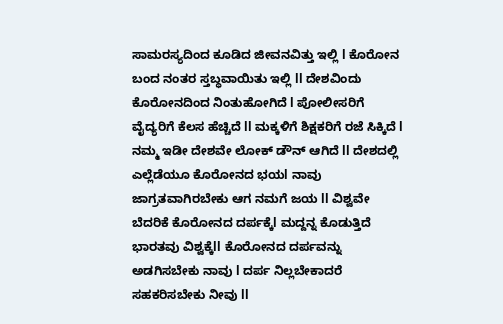ಸಾಮರಸ್ಯದಿಂದ ಕೂಡಿದ ಜೀವನವಿತ್ತು ಇಲ್ಲಿ l ಕೊರೋನ ಬಂದ ನಂತರ ಸ್ತಬ್ಧವಾಯಿತು ಇಲ್ಲಿ ll ದೇಶವಿಂದು ಕೊರೋನದಿಂದ ನಿಂತುಹೋಗಿದೆ l ಪೋಲೀಸರಿಗೆ ವೈದ್ಯರಿಗೆ ಕೆಲಸ ಹೆಚ್ಚಿದೆ ll ಮಕ್ಕಳಿಗೆ ಶಿಕ್ಷಕರಿಗೆ ರಜೆ ಸಿಕ್ಕಿದೆ l ನಮ್ಮ ಇಡೀ ದೇಶವೇ ಲೋಕ್ ಡೌನ್ ಆಗಿದೆ ll ದೇಶದಲ್ಲಿ ಎಲ್ಲೆಡೆಯೂ ಕೊರೋನದ ಭಯl ನಾವು ಜಾಗ್ರತವಾಗಿರಬೇಕು ಆಗ ನಮಗೆ ಜಯ ll ವಿಶ್ವವೇ ಬೆದರಿಕೆ ಕೊರೋನದ ದರ್ಪಕ್ಕೆl ಮದ್ದನ್ನ ಕೊಡುತ್ತಿದೆ ಭಾರತವು ವಿಶ್ವಕ್ಕೆll ಕೊರೋನದ ದರ್ಪವನ್ನು ಅಡಗಿಸಬೇಕು ನಾವು l ದರ್ಪ ನಿಲ್ಲಬೇಕಾದರೆ ಸಹಕರಿಸಬೇಕು ನೀವು ll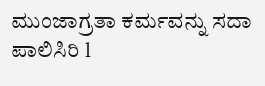ಮುಂಜಾಗ್ರತಾ ಕರ್ಮವನ್ನು ಸದಾ ಪಾಲಿಸಿರಿ l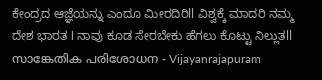ಕೇಂದ್ರದ ಆಜ್ಞೆಯನ್ನು ಎಂದೂ ಮೀರದಿರಿll ವಿಶ್ವಕ್ಕೆ ಮಾದರಿ ನಮ್ಮ ದೇಶ ಭಾರತ l ನಾವು ಕೂಡ ಸೇರಬೇಕು ಹೆಗಲು ಕೊಟ್ಟು ನಿಲ್ಲುತll
സാങ്കേതിക പരിശോധന - Vijayanrajapuram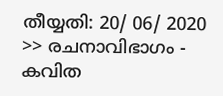തീയ്യതി: 20/ 06/ 2020 >> രചനാവിഭാഗം - കവിത